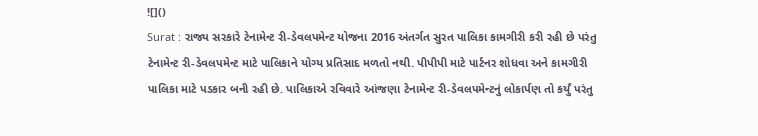![]()
Surat : રાજ્ય સરકારે ટેનામેન્ટ રી-ડેવલપમેન્ટ યોજના 2016 અંતર્ગત સુરત પાલિકા કામગીરી કરી રહી છે પરંતુ ટેનામેન્ટ રી-ડેવલપમેન્ટ માટે પાલિકાને યોગ્ય પ્રતિસાદ મળતો નથી. પીપીપી માટે પાર્ટનર શોધવા અને કામગીરી પાલિકા માટે પડકાર બની રહી છે. પાલિકાએ રવિવારે આંજણા ટેનામેન્ટ રી-ડેવલપમેન્ટનું લોકાર્પણ તો કર્યું પરંતુ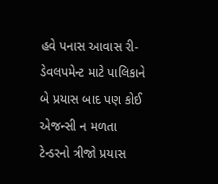હવે પનાસ આવાસ રી-ડેવલપમેન્ટ માટે પાલિકાને બે પ્રયાસ બાદ પણ કોઈ એજન્સી ન મળતા ટેન્ડરનો ત્રીજો પ્રયાસ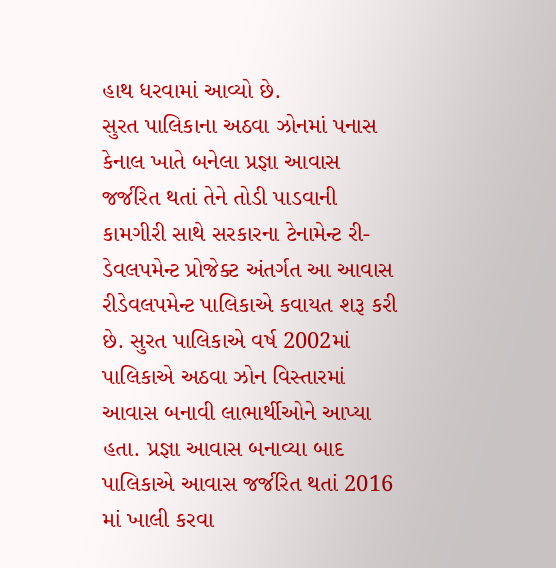હાથ ધરવામાં આવ્યો છે.
સુરત પાલિકાના અઠવા ઝોનમાં પનાસ કેનાલ ખાતે બનેલા પ્રજ્ઞા આવાસ જર્જરિત થતાં તેને તોડી પાડવાની કામગીરી સાથે સરકારના ટેનામેન્ટ રી-ડેવલપમેન્ટ પ્રોજેક્ટ અંતર્ગત આ આવાસ રીડેવલપમેન્ટ પાલિકાએ કવાયત શરૂ કરી છે. સુરત પાલિકાએ વર્ષ 2002માં પાલિકાએ અઠવા ઝોન વિસ્તારમાં આવાસ બનાવી લાભાર્થીઓને આપ્યા હતા. પ્રજ્ઞા આવાસ બનાવ્યા બાદ પાલિકાએ આવાસ જર્જરિત થતાં 2016 માં ખાલી કરવા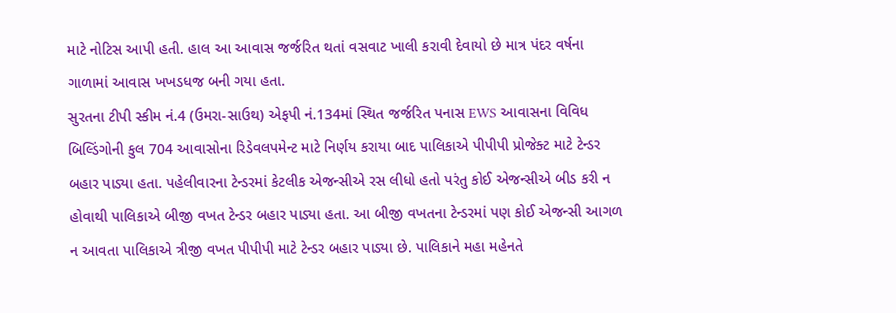માટે નોટિસ આપી હતી. હાલ આ આવાસ જર્જરિત થતાં વસવાટ ખાલી કરાવી દેવાયો છે માત્ર પંદર વર્ષના ગાળામાં આવાસ ખખડધજ બની ગયા હતા.
સુરતના ટીપી સ્કીમ નં.4 (ઉમરા-સાઉથ) એફપી નં.134માં સ્થિત જર્જરિત પનાસ EWS આવાસના વિવિધ બિલ્ડિંગોની કુલ 704 આવાસોના રિડેવલપમેન્ટ માટે નિર્ણય કરાયા બાદ પાલિકાએ પીપીપી પ્રોજેક્ટ માટે ટેન્ડર બહાર પાડ્યા હતા. પહેલીવારના ટેન્ડરમાં કેટલીક એજન્સીએ રસ લીધો હતો પરંતુ કોઈ એજન્સીએ બીડ કરી ન હોવાથી પાલિકાએ બીજી વખત ટેન્ડર બહાર પાડ્યા હતા. આ બીજી વખતના ટેન્ડરમાં પણ કોઈ એજન્સી આગળ ન આવતા પાલિકાએ ત્રીજી વખત પીપીપી માટે ટેન્ડર બહાર પાડ્યા છે. પાલિકાને મહા મહેનતે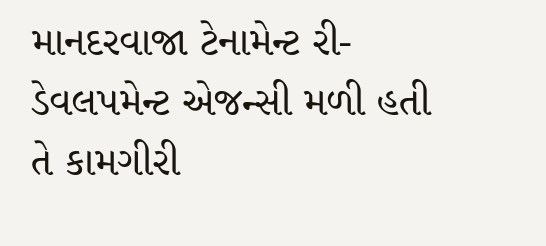માનદરવાજા ટેનામેન્ટ રી-ડેવલપમેન્ટ એજન્સી મળી હતી તે કામગીરી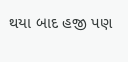થયા બાદ હજી પણ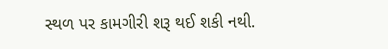સ્થળ પર કામગીરી શરૂ થઈ શકી નથી.